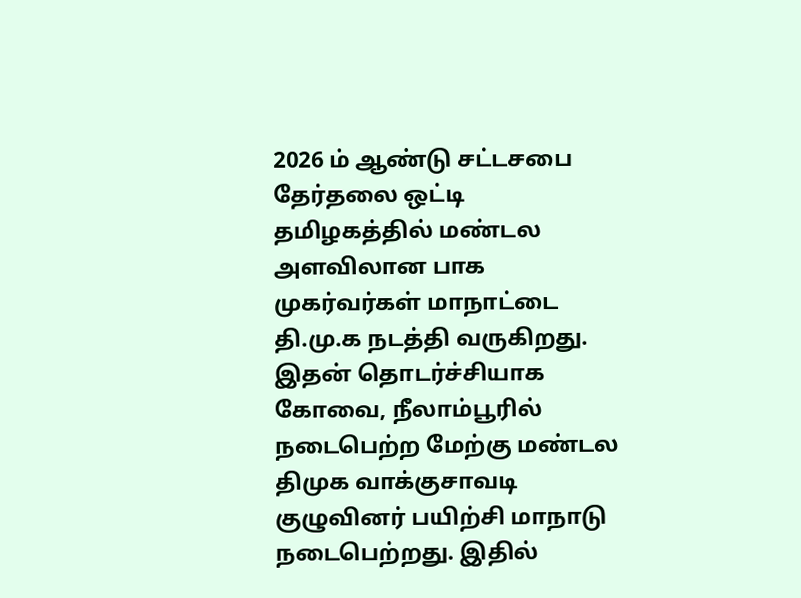2026 ம் ஆண்டு சட்டசபை தேர்தலை ஒட்டி தமிழகத்தில் மண்டல அளவிலான பாக முகர்வர்கள் மாநாட்டை தி.மு.க நடத்தி வருகிறது. இதன் தொடர்ச்சியாக கோவை, நீலாம்பூரில் நடைபெற்ற மேற்கு மண்டல திமுக வாக்குசாவடி குழுவினர் பயிற்சி மாநாடு நடைபெற்றது. இதில்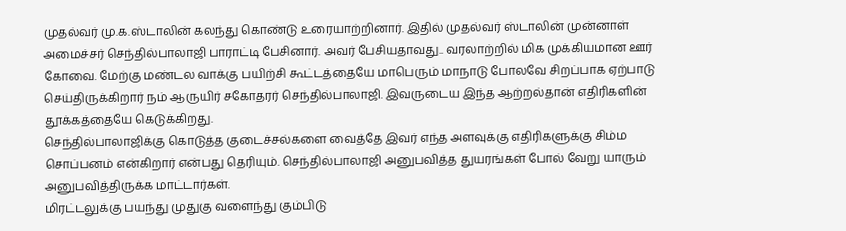முதல்வர் மு.க.ஸ்டாலின் கலந்து கொண்டு உரையாற்றினார். இதில் முதல்வர் ஸ்டாலின் முன்னாள் அமைச்சர் செந்தில்பாலாஜி பாராட்டி பேசினார். அவர் பேசியதாவது.. வரலாற்றில் மிக முக்கியமான ஊர் கோவை. மேற்கு மண்டல வாக்கு பயிற்சி கூட்டத்தையே மாபெரும் மாநாடு போலவே சிறப்பாக ஏற்பாடு செய்திருக்கிறார் நம் ஆருயிர் சகோதரர் செந்தில்பாலாஜி. இவருடைய இந்த ஆற்றல்தான் எதிரிகளின் தூக்கத்தையே கெடுக்கிறது.
செந்தில்பாலாஜிக்கு கொடுத்த குடைச்சல்களை வைத்தே இவர் எந்த அளவுக்கு எதிரிகளுக்கு சிம்ம சொப்பனம் என்கிறார் என்பது தெரியும். செந்தில்பாலாஜி அனுபவித்த துயரங்கள் போல் வேறு யாரும் அனுபவித்திருக்க மாட்டார்கள்.
மிரட்டலுக்கு பயந்து முதுகு வளைந்து கும்பிடு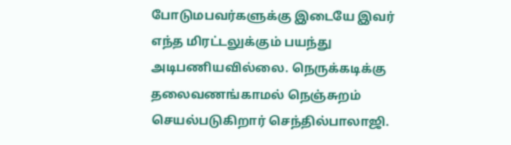போடுமபவர்களுக்கு இடையே இவர் எந்த மிரட்டலுக்கும் பயந்து அடிபணியவில்லை. நெருக்கடிக்கு தலைவணங்காமல் நெஞ்சுறம் செயல்படுகிறார் செந்தில்பாலாஜி.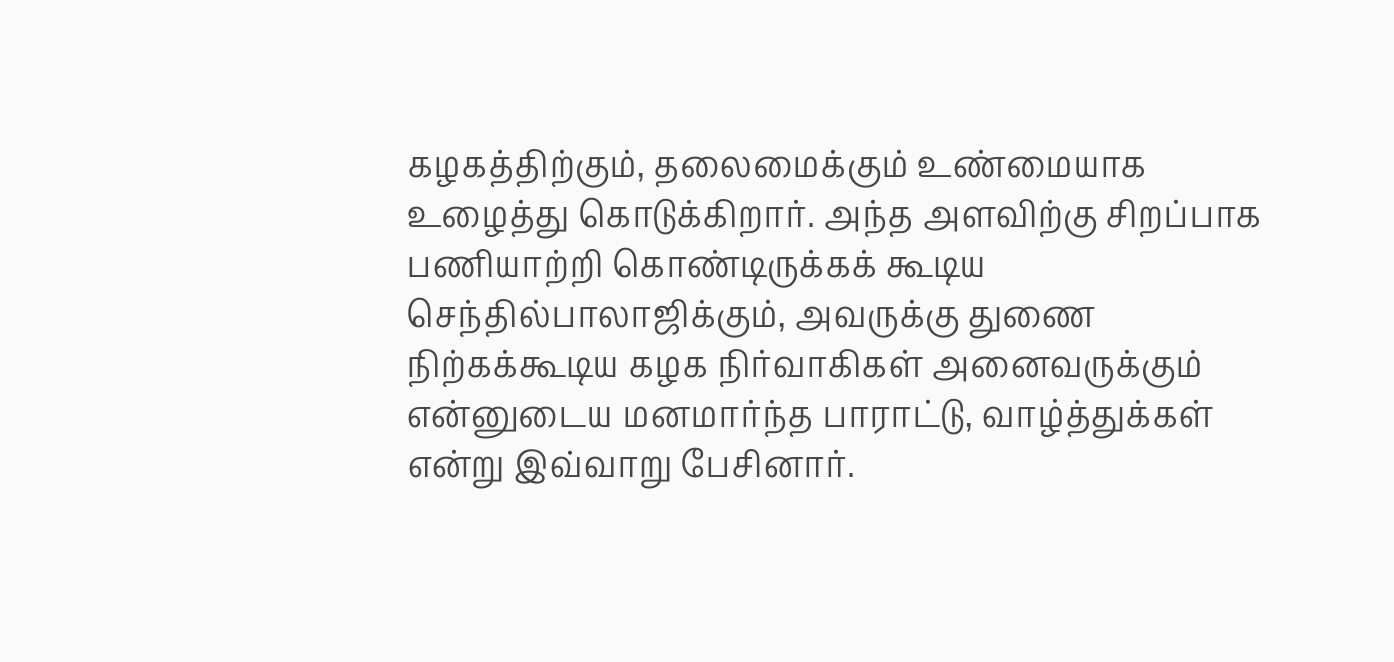கழகத்திற்கும், தலைமைக்கும் உண்மையாக உழைத்து கொடுக்கிறார். அந்த அளவிற்கு சிறப்பாக பணியாற்றி கொண்டிருக்கக் கூடிய செந்தில்பாலாஜிக்கும், அவருக்கு துணை நிற்கக்கூடிய கழக நிர்வாகிகள் அனைவருக்கும் என்னுடைய மனமார்ந்த பாராட்டு, வாழ்த்துக்கள் என்று இவ்வாறு பேசினார்.